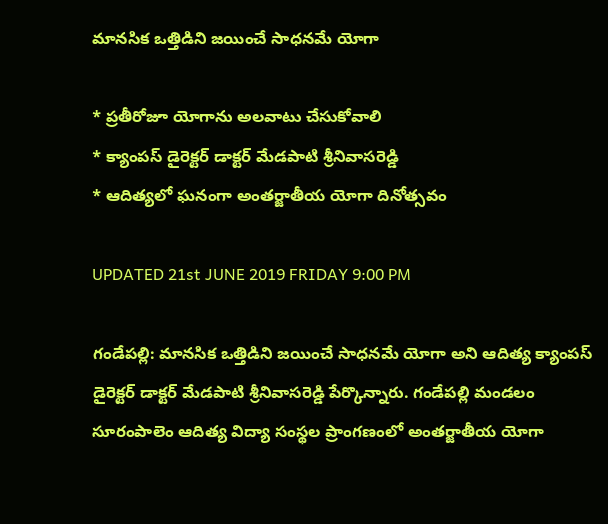మానసిక ఒత్తిడిని జయించే సాధనమే యోగా

* ప్రతీరోజూ యోగాను అలవాటు చేసుకోవాలి
* క్యాంపస్ డైరెక్టర్ డాక్టర్ మేడపాటి శ్రీనివాసరెడ్డి
* ఆదిత్యలో ఘనంగా అంతర్జాతీయ యోగా దినోత్సవం

UPDATED 21st JUNE 2019 FRIDAY 9:00 PM

గండేపల్లి: మానసిక ఒత్తిడిని జయించే సాధనమే యోగా అని ఆదిత్య క్యాంపస్ డైరెక్టర్ డాక్టర్ మేడపాటి శ్రీనివాసరెడ్డి పేర్కొన్నారు. గండేపల్లి మండలం సూరంపాలెం ఆదిత్య విద్యా సంస్థల ప్రాంగణంలో అంతర్జాతీయ యోగా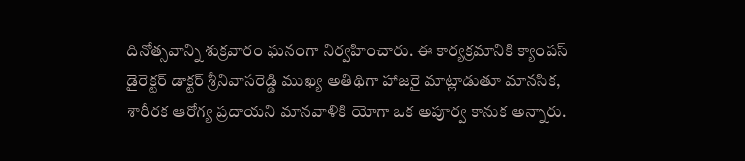దినోత్సవాన్ని శుక్రవారం ఘనంగా నిర్వహించారు. ఈ కార్యక్రమానికి క్యాంపస్ డైరెక్టర్ డాక్టర్ శ్రీనివాసరెడ్డి ముఖ్య అతిథిగా హాజరై మాట్లాడుతూ మానసిక, శారీరక ఆరోగ్య ప్రదాయని మానవాళికి యోగా ఒక అపూర్వ కానుక అన్నారు.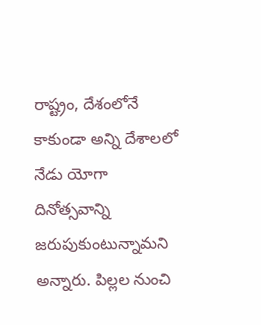రాష్ట్రం, దేశంలోనే కాకుండా అన్ని దేశాలలో నేడు యోగా దినోత్సవాన్ని జరుపుకుంటున్నామని అన్నారు. పిల్లల నుంచి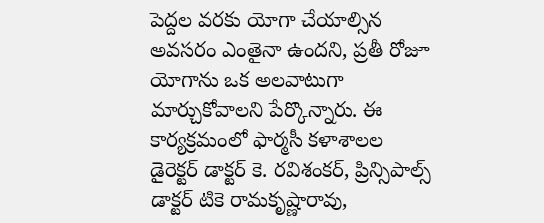పెద్దల వరకు యోగా చేయాల్సిన అవసరం ఎంతైనా ఉందని, ప్రతీ రోజూ యోగాను ఒక అలవాటుగా మార్చుకోవాలని పేర్కొన్నారు. ఈ కార్యక్రమంలో ఫార్మసీ కళాశాలల డైరెక్టర్ డాక్టర్ కె. రవిశంకర్, ప్రిన్సిపాల్స్ డాక్టర్ టికె రామకృష్ణారావు,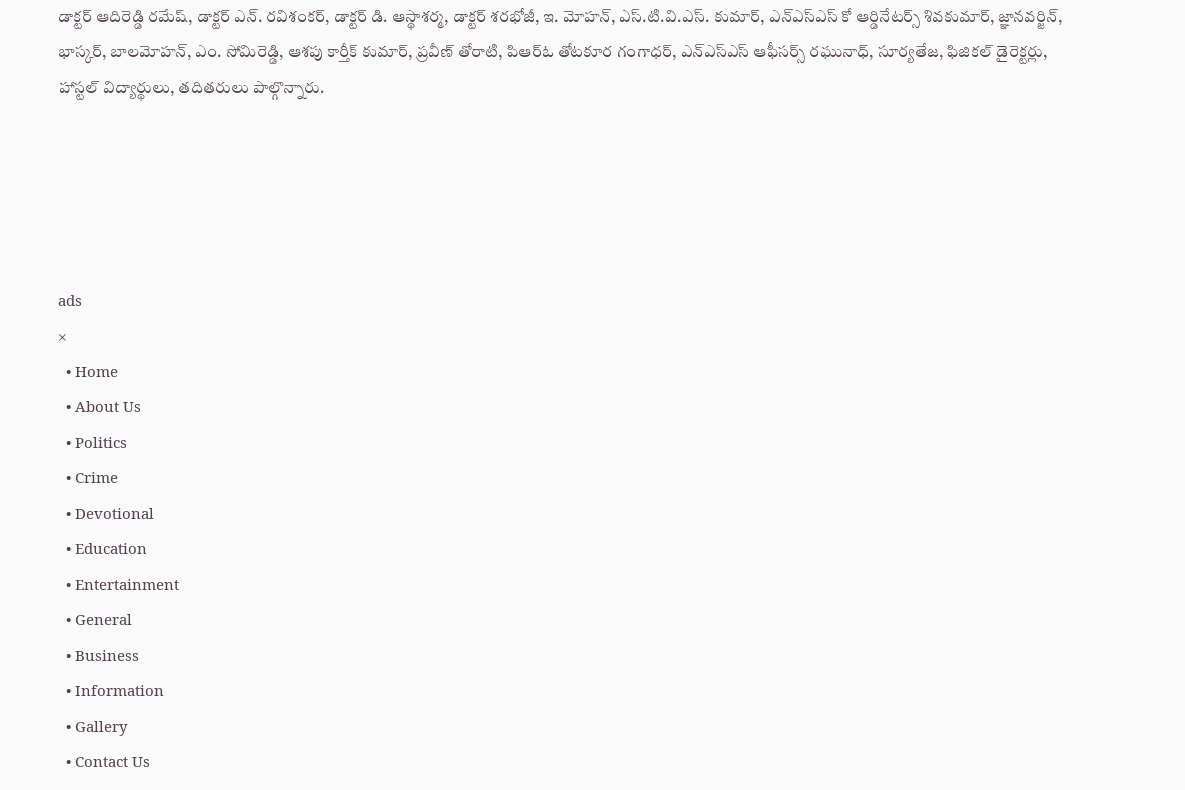డాక్టర్ ఆదిరెడ్డి రమేష్, డాక్టర్ ఎన్. రవిశంకర్, డాక్టర్ డి. ఆస్థాశర్మ, డాక్టర్ శరభోజీ, ఇ. మోహన్, ఎస్.టి.వి.ఎస్. కుమార్, ఎన్ఎస్ఎస్ కో ఆర్డినేటర్స్ శివకుమార్, జ్ఞానవర్జిన్, భాస్కర్, బాలమోహన్, ఎం. సోమిరెడ్డి, ఆశపు కార్తీక్ కుమార్, ప్రవీణ్ తోరాటి, పిఆర్ఓ తోటకూర గంగాధర్, ఎన్ఎస్ఎస్ ఆఫీసర్స్ రఘునాధ్, సూర్యతేజ, ఫిజికల్ డైరెక్టర్లు, హాస్టల్ విద్యార్థులు, తదితరులు పాల్గొన్నారు.





ads
×
  • Home
  • About Us
  • Politics
  • Crime
  • Devotional
  • Education
  • Entertainment
  • General
  • Business
  • Information
  • Gallery
  • Contact Us